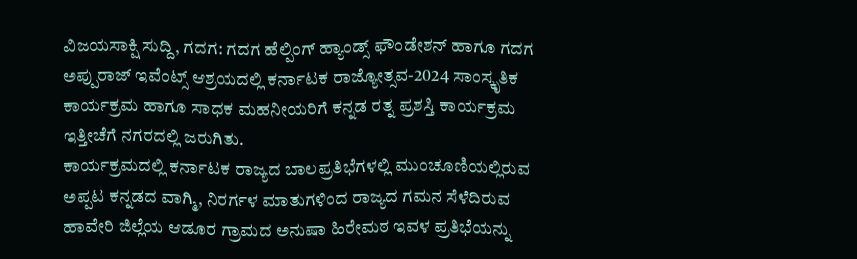ವಿಜಯಸಾಕ್ಷಿ ಸುದ್ದಿ, ಗದಗ: ಗದಗ ಹೆಲ್ಪಿಂಗ್ ಹ್ಯಾಂಡ್ಸ್ ಫೌಂಡೇಶನ್ ಹಾಗೂ ಗದಗ ಅಪ್ಪುರಾಜ್ ಇವೆಂಟ್ಸ್ ಆಶ್ರಯದಲ್ಲಿ ಕರ್ನಾಟಕ ರಾಜ್ಯೋತ್ಸವ-2024 ಸಾಂಸ್ಕೃತಿಕ ಕಾರ್ಯಕ್ರಮ ಹಾಗೂ ಸಾಧಕ ಮಹನೀಯರಿಗೆ ಕನ್ನಡ ರತ್ನ ಪ್ರಶಸ್ತಿ ಕಾರ್ಯಕ್ರಮ ಇತ್ತೀಚೆಗೆ ನಗರದಲ್ಲಿ ಜರುಗಿತು.
ಕಾರ್ಯಕ್ರಮದಲ್ಲಿ ಕರ್ನಾಟಕ ರಾಜ್ಯದ ಬಾಲಪ್ರತಿಭೆಗಳಲ್ಲಿ ಮುಂಚೂಣಿಯಲ್ಲಿರುವ ಅಪ್ಪಟ ಕನ್ನಡದ ವಾಗ್ಮಿ, ನಿರರ್ಗಳ ಮಾತುಗಳಿಂದ ರಾಜ್ಯದ ಗಮನ ಸೆಳೆದಿರುವ ಹಾವೇರಿ ಜಿಲ್ಲೆಯ ಆಡೂರ ಗ್ರಾಮದ ಅನುಷಾ ಹಿರೇಮಠ ಇವಳ ಪ್ರತಿಭೆಯನ್ನು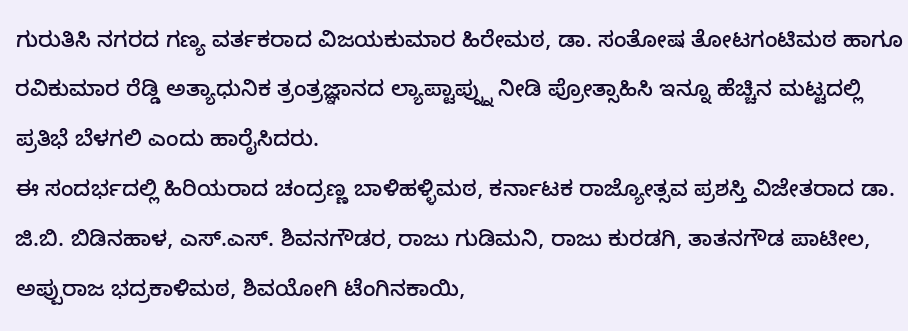ಗುರುತಿಸಿ ನಗರದ ಗಣ್ಯ ವರ್ತಕರಾದ ವಿಜಯಕುಮಾರ ಹಿರೇಮಠ, ಡಾ. ಸಂತೋಷ ತೋಟಗಂಟಿಮಠ ಹಾಗೂ ರವಿಕುಮಾರ ರೆಡ್ಡಿ ಅತ್ಯಾಧುನಿಕ ತ್ರಂತ್ರಜ್ಞಾನದ ಲ್ಯಾಪ್ಟಾಪ್ನ್ನು ನೀಡಿ ಪ್ರೋತ್ಸಾಹಿಸಿ ಇನ್ನೂ ಹೆಚ್ಚಿನ ಮಟ್ಟದಲ್ಲಿ ಪ್ರತಿಭೆ ಬೆಳಗಲಿ ಎಂದು ಹಾರೈಸಿದರು.
ಈ ಸಂದರ್ಭದಲ್ಲಿ ಹಿರಿಯರಾದ ಚಂದ್ರಣ್ಣ ಬಾಳಿಹಳ್ಳಿಮಠ, ಕರ್ನಾಟಕ ರಾಜ್ಯೋತ್ಸವ ಪ್ರಶಸ್ತಿ ವಿಜೇತರಾದ ಡಾ. ಜಿ.ಬಿ. ಬಿಡಿನಹಾಳ, ಎಸ್.ಎಸ್. ಶಿವನಗೌಡರ, ರಾಜು ಗುಡಿಮನಿ, ರಾಜು ಕುರಡಗಿ, ತಾತನಗೌಡ ಪಾಟೀಲ, ಅಪ್ಪುರಾಜ ಭದ್ರಕಾಳಿಮಠ, ಶಿವಯೋಗಿ ಟೆಂಗಿನಕಾಯಿ,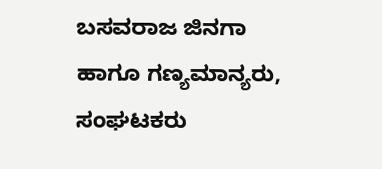ಬಸವರಾಜ ಜಿನಗಾ ಹಾಗೂ ಗಣ್ಯಮಾನ್ಯರು, ಸಂಘಟಕರು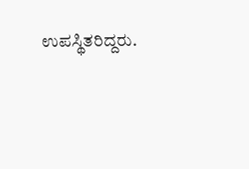ಉಪಸ್ಥಿತರಿದ್ದರು.